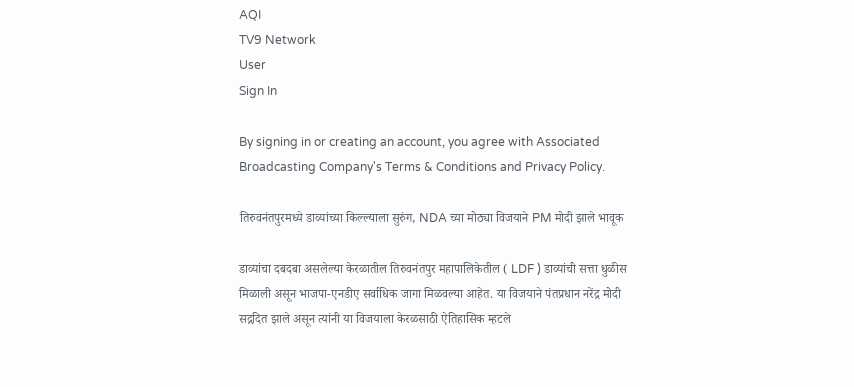AQI
TV9 Network
User
Sign In

By signing in or creating an account, you agree with Associated Broadcasting Company's Terms & Conditions and Privacy Policy.

तिरुवनंतपुरमध्ये डाव्यांच्या किल्ल्याला सुरुंग, NDA च्या मोठ्या विजयाने PM मोदी झाले भावूक

डाव्यांचा दबदबा असलेल्या केरळातील तिरुवनंतपुर महापालिकेतील ( LDF ) डाव्यांची सत्ता धुळीस मिळाली असून भाजपा-एनडीए सर्वाधिक जागा मिळवल्या आहेत. या विजयाने पंतप्रधान नरेंद्र मोदी सद्गदित झाले असून त्यांनी या विजयाला केरळसाठी ऐतिहासिक म्हटले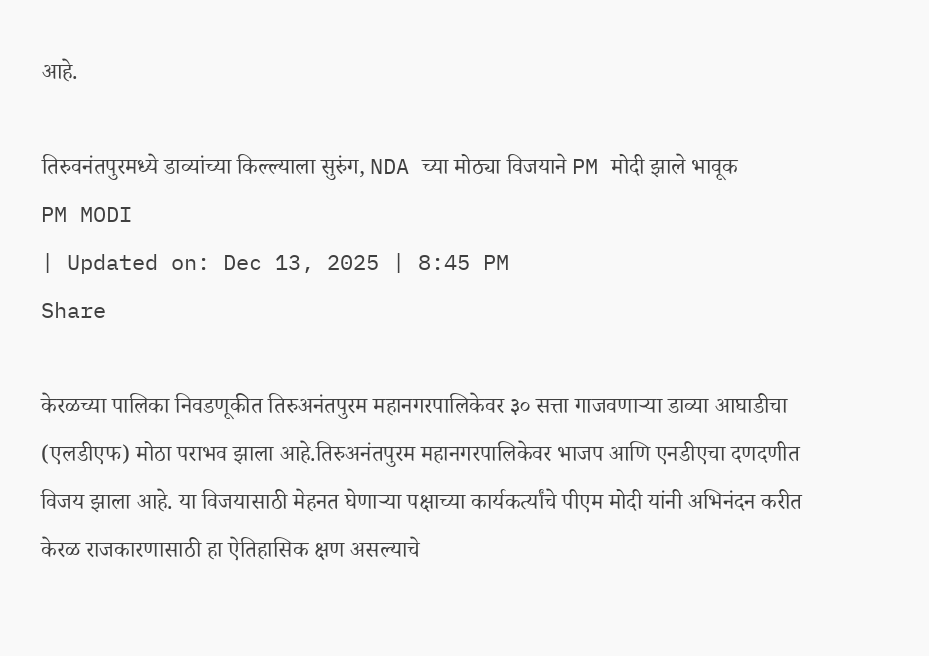आहे.

तिरुवनंतपुरमध्ये डाव्यांच्या किल्ल्याला सुरुंग, NDA च्या मोठ्या विजयाने PM मोदी झाले भावूक
PM MODI
| Updated on: Dec 13, 2025 | 8:45 PM
Share

केरळच्या पालिका निवडणूकीत तिरुअनंतपुरम महानगरपालिकेवर ३० सत्ता गाजवणाऱ्या डाव्या आघाडीचा (एलडीएफ) मोठा पराभव झाला आहे.तिरुअनंतपुरम महानगरपालिकेवर भाजप आणि एनडीएचा दणदणीत विजय झाला आहे. या विजयासाठी मेहनत घेणाऱ्या पक्षाच्या कार्यकर्त्यांचे पीएम मोदी यांनी अभिनंदन करीत केरळ राजकारणासाठी हा ऐतिहासिक क्षण असल्याचे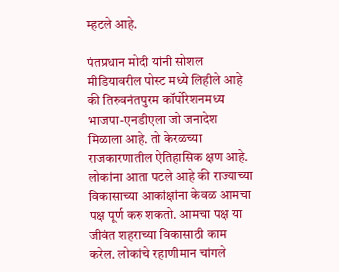म्हटले आहे.

पंतप्रधान मोदी यांनी सोशल मीडियावरील पोस्ट मध्ये लिहीले आहे की तिरुवनंतपुरम कॉर्पोरेशनमध्य भाजपा-एनडीएला जो जनादेश मिळाला आहे. तो केरळच्या राजकारणातील ऐतिहासिक क्षण आहे. लोकांना आता पटले आहे की राज्याच्या विकासाच्या आकांक्षांना केवळ आमचा पक्ष पूर्ण करु शकतो. आमचा पक्ष या जीवंत शहराच्या विकासाठी काम करेल. लोकांचे रहाणीमान चांगले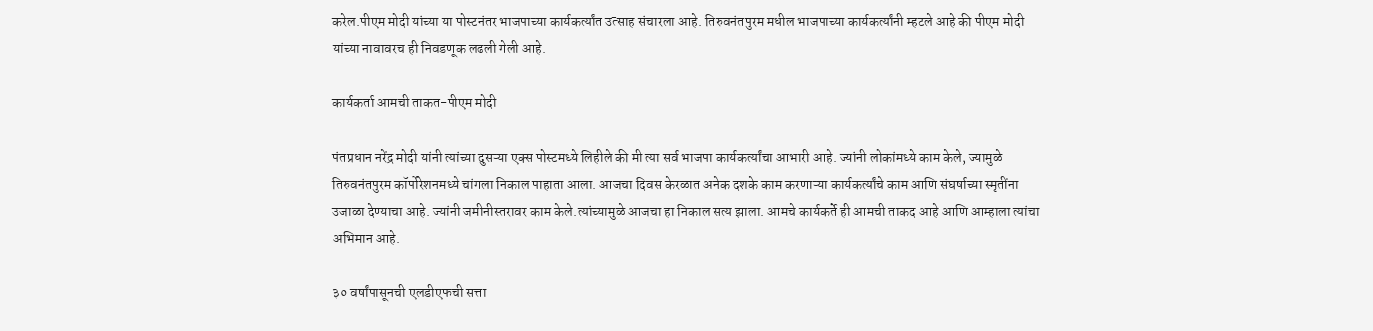करेल.पीएम मोदी यांच्या या पोस्टनंतर भाजपाच्या कार्यकर्त्यांत उत्साह संचारला आहे. तिरुवनंतपुरम मधील भाजपाच्या कार्यकर्त्यांनी म्हटले आहे की पीएम मोदी यांच्या नावावरच ही निवडणूक लढली गेली आहे.

कार्यकर्ता आमची ताकत-पीएम मोदी

पंतप्रधान नरेंद्र मोदी यांनी त्यांच्या दुसऱ्या एक्स पोस्टमध्ये लिहीले की मी त्या सर्व भाजपा कार्यकर्त्यांचा आभारी आहे. ज्यांनी लोकांमध्ये काम केले, ज्यामुळे तिरुवनंतपुरम कॉर्पोरेशनमध्ये चांगला निकाल पाहाता आला. आजचा दिवस केरळात अनेक दशके काम करणाऱ्या कार्यकर्त्यांचे काम आणि संघर्षाच्या स्मृतींना उजाळा देण्याचा आहे. ज्यांनी जमीनीस्तरावर काम केले.त्यांच्यामुळे आजचा हा निकाल सत्य झाला. आमचे कार्यकर्ते ही आमची ताकद आहे आणि आम्हाला त्यांचा अभिमान आहे.

३० वर्षांपासूनची एलडीएफची सत्ता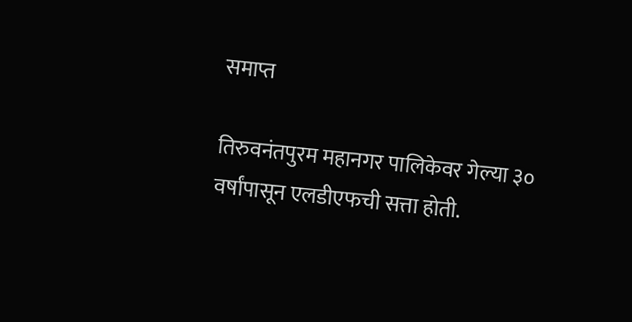समाप्त

तिरुवनंतपुरम महानगर पालिकेवर गेल्या ३० वर्षांपासून एलडीएफची सत्ता होती.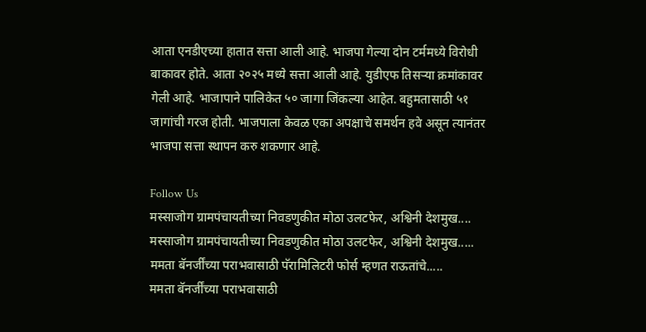आता एनडीएच्या हातात सत्ता आली आहे. भाजपा गेल्या दोन टर्ममध्ये विरोधी बाकावर होते. आता २०२५ मध्ये सत्ता आली आहे. युडीएफ तिसऱ्या क्रमांकावर गेली आहे. भाजापाने पालिकेत ५० जागा जिंकल्या आहेत. बहुमतासाठी ५१ जागांची गरज होती. भाजपाला केवळ एका अपक्षाचे समर्थन हवे असून त्यानंतर भाजपा सत्ता स्थापन करु शकणार आहे.

Follow Us
मस्साजोग ग्रामपंचायतीच्या निवडणुकीत मोठा उलटफेर, अश्विनी देशमुख....
मस्साजोग ग्रामपंचायतीच्या निवडणुकीत मोठा उलटफेर, अश्विनी देशमुख.....
ममता बॅनर्जींच्या पराभवासाठी पॅरामिलिटरी फोर्स म्हणत राऊतांचे.....
ममता बॅनर्जींच्या पराभवासाठी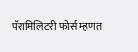पॅरामिलिटरी फोर्स म्हणत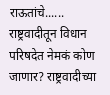राऊतांचे......
राष्ट्रवादीतून विधान परिषदेत नेमकं कोण जाणार? राष्ट्रवादीच्या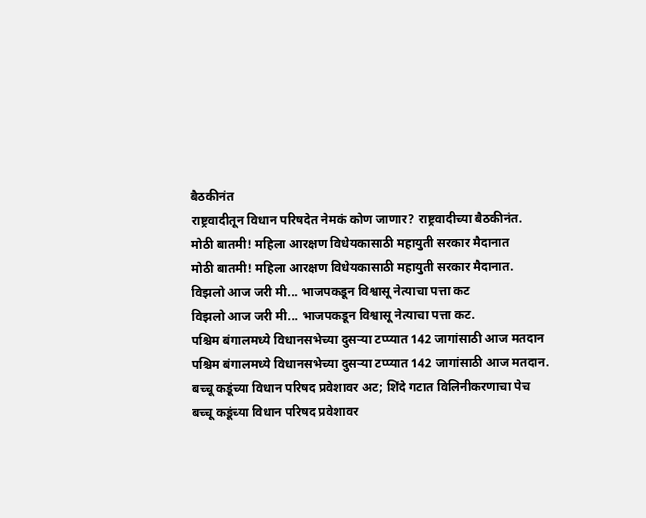बैठकीनंत
राष्ट्रवादीतून विधान परिषदेत नेमकं कोण जाणार? राष्ट्रवादीच्या बैठकीनंत.
मोठी बातमी! महिला आरक्षण विधेयकासाठी महायुती सरकार मैदानात
मोठी बातमी! महिला आरक्षण विधेयकासाठी महायुती सरकार मैदानात.
विझलो आज जरी मी... भाजपकडून विश्वासू नेत्याचा पत्ता कट
विझलो आज जरी मी... भाजपकडून विश्वासू नेत्याचा पत्ता कट.
पश्चिम बंगालमध्ये विधानसभेच्या दुसऱ्या टप्प्यात 142 जागांसाठी आज मतदान
पश्चिम बंगालमध्ये विधानसभेच्या दुसऱ्या टप्प्यात 142 जागांसाठी आज मतदान.
बच्चू कडूंच्या विधान परिषद प्रवेशावर अट; शिंदे गटात विलिनीकरणाचा पेच
बच्चू कडूंच्या विधान परिषद प्रवेशावर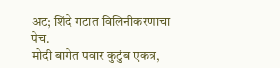अट; शिंदे गटात विलिनीकरणाचा पेच.
मोदी बागेत पवार कुटुंब एकत्र,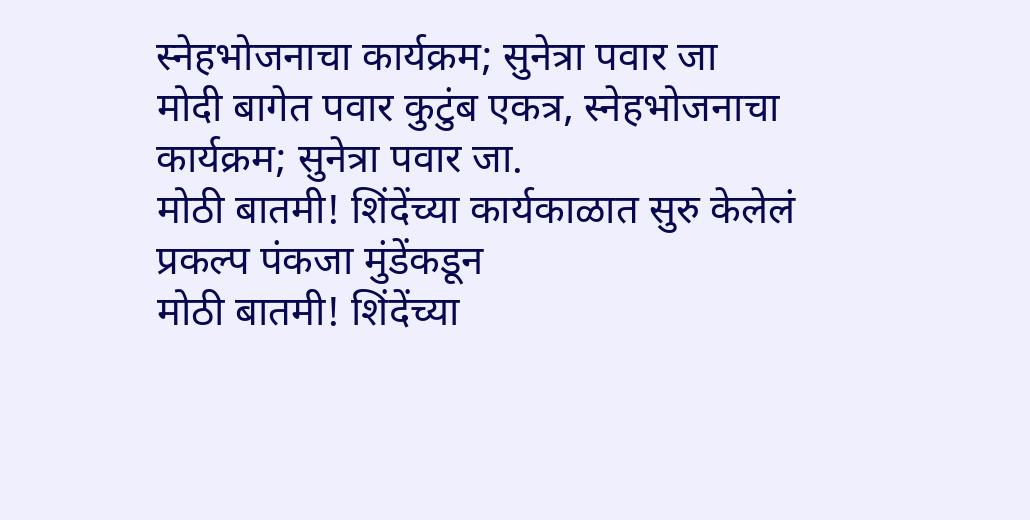स्नेहभोजनाचा कार्यक्रम; सुनेत्रा पवार जा
मोदी बागेत पवार कुटुंब एकत्र, स्नेहभोजनाचा कार्यक्रम; सुनेत्रा पवार जा.
मोठी बातमी! शिंदेंच्या कार्यकाळात सुरु केलेलं प्रकल्प पंकजा मुंडेंकडून
मोठी बातमी! शिंदेंच्या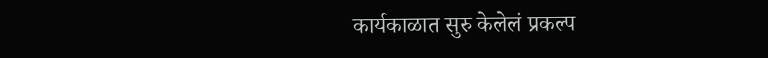कार्यकाळात सुरु केलेलं प्रकल्प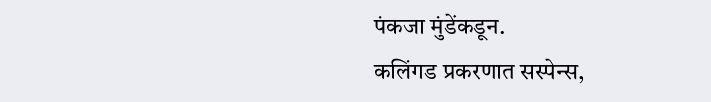पंकजा मुंडेंकडून.
कलिंगड प्रकरणात सस्पेन्स,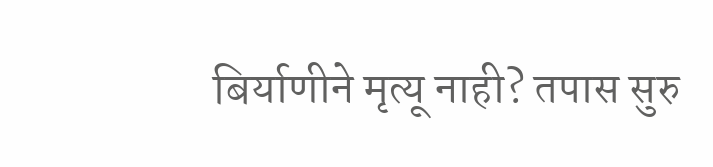बिर्याणीने मृत्यू नाही? तपास सुरु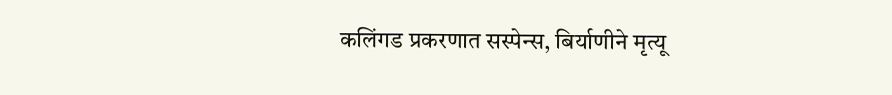कलिंगड प्रकरणात सस्पेन्स, बिर्याणीने मृत्यू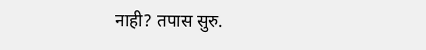नाही? तपास सुरु.